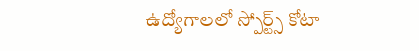ఉద్యోగాల‌లో స్పోర్ట్స్ కోటా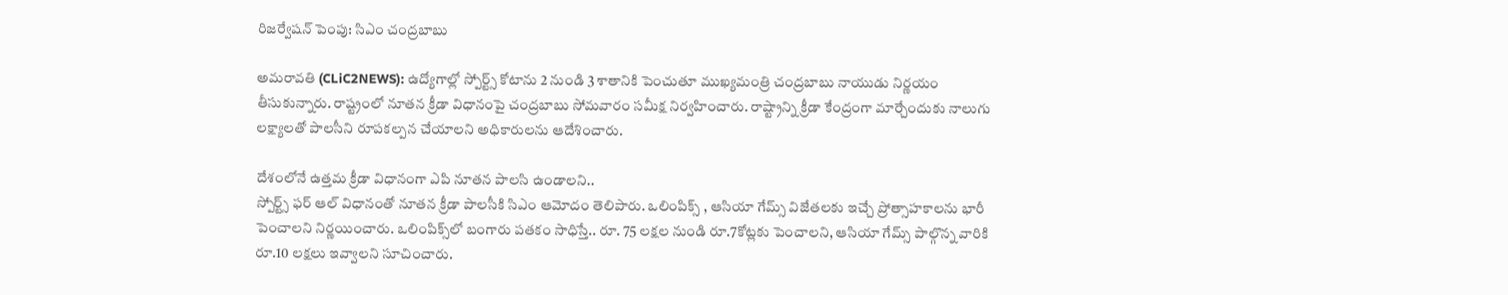రిజ‌ర్వేష‌న్ పెంపు: సిఎం చంద్ర‌బాబు

అమ‌రావ‌తి (CLiC2NEWS): ఉద్యోగాల్లో స్పోర్ట్స్ కోటాను 2 నుండి 3 శాతానికి పెంచుతూ ముఖ్య‌మంత్రి చంద్ర‌బాబు నాయుడు నిర్ణ‌యం తీసుకున్నారు. రాష్ట్రంలో నూత‌న క్రీడా విధానంపై చంద్ర‌బాబు సోమ‌వారం స‌మీక్ష నిర్వ‌హించారు. రాష్ట్రాన్ని క్రీడా కేంద్రంగా మార్చేందుకు నాలుగు ల‌క్ష్యాల‌తో పాల‌సీని రూప‌క‌ల్ప‌న చేయాల‌ని అధికారుల‌ను ఆదేశించారు.

దేశంలోనే ఉత్త‌మ క్రీడా విధానంగా ఎపి నూత‌న పాల‌సి ఉండాల‌ని..
స్పోర్ట్స్ ఫ‌ర్ ఆల్ విధానంతో నూత‌న క్రీడా పాల‌సీకి సిఎం ఆమోదం తెలిపారు. ఒలింపిక్స్ , ఆసియా గేమ్స్ విజేత‌ల‌కు ఇచ్చే ప్రోత్సాహ‌కాల‌ను భారీ పెంచాల‌ని నిర్ణ‌యించారు. ఒలింపిక్స్‌లో బంగారు ప‌త‌కం సాధిస్తే.. రూ. 75 ల‌క్ష‌ల నుండి రూ.7కోట్ల‌కు పెంచాల‌ని, ఆసియా గేమ్స్ పాల్గొన్న వారికి రూ.10 లక్ష‌లు ఇవ్వాల‌ని సూచించారు.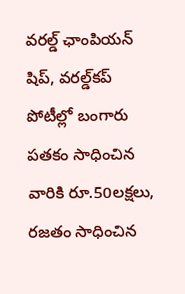వ‌రల్డ్ ఛాంపియ‌న్ షిప్‌, వ‌ర‌ల్డ్‌క‌ప్ పోటీల్లో బంగారు ప‌త‌కం సాధించిన వారికి రూ.50ల‌క్ష‌లు, ర‌జ‌తం సాధించిన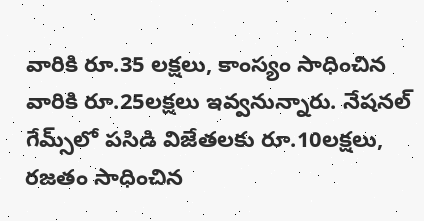వారికి రూ.35 ల‌క్ష‌లు, కాంస్యం సాధించిన వారికి రూ.25ల‌క్ష‌లు ఇవ్వ‌నున్నారు. నేష‌న‌ల్ గేమ్స్‌లో ప‌సిడి విజేత‌ల‌కు రూ.10ల‌క్ష‌లు, ర‌జ‌తం సాధించిన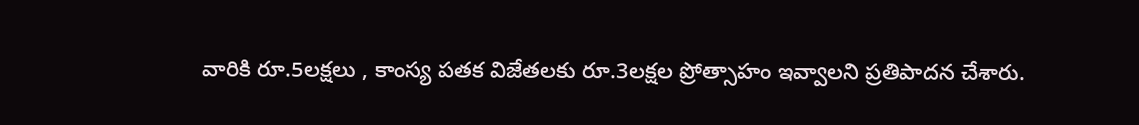వారికి రూ.5ల‌క్ష‌లు , కాంస్య ప‌త‌క విజేత‌ల‌కు రూ.3ల‌క్ష‌ల ప్రోత్సాహం ఇవ్వాల‌ని ప్ర‌తిపాద‌న చేశారు.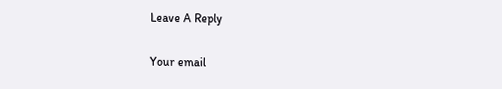Leave A Reply

Your email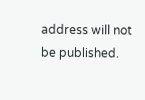address will not be published.